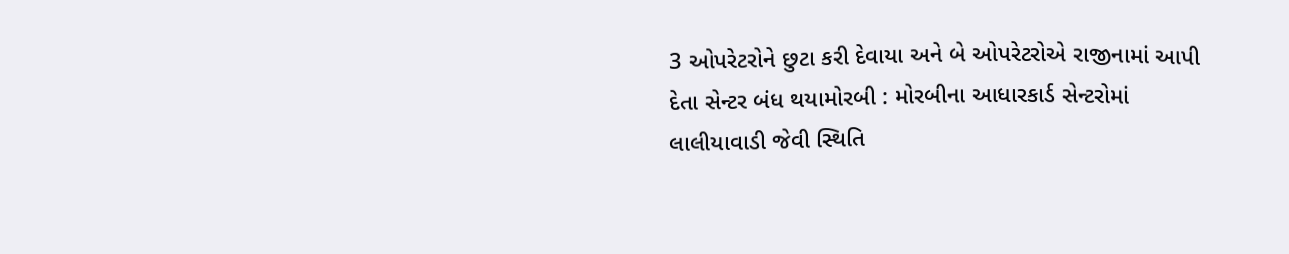3 ઓપરેટરોને છુટા કરી દેવાયા અને બે ઓપરેટરોએ રાજીનામાં આપી દેતા સેન્ટર બંધ થયામોરબી : મોરબીના આધારકાર્ડ સેન્ટરોમાં લાલીયાવાડી જેવી સ્થિતિ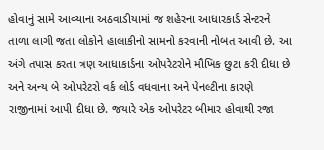હોવાનું સામે આવ્યાના અઠવાડીયામાં જ શહેરના આધારકાર્ડ સેન્ટરને તાળા લાગી જતા લોકોને હાલાકીનો સામનો કરવાની નોબત આવી છે. આ અંગે તપાસ કરતા ત્રણ આધાકાર્ડના ઓપરેટરોને મૌખિક છુટા કરી દીધા છે અને અન્ય બે ઓપરેટરો વર્ક લોર્ડ વધવાના અને પેનલ્ટીના કારણે રાજીનામાં આપી દીધા છે. જયારે એક ઓપરેટર બીમાર હોવાથી રજા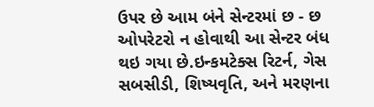ઉપર છે આમ બંને સેન્ટરમાં છ - છ ઓપરેટરો ન હોવાથી આ સેન્ટર બંધ થઇ ગયા છે.ઇન્કમટેક્સ રિટર્ન, ગેસ સબસીડી, શિષ્યવૃતિ, અને મરણના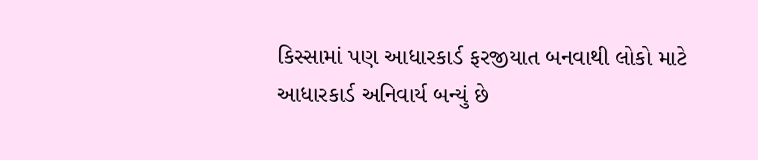કિસ્સામાં પણ આધારકાર્ડ ફરજીયાત બનવાથી લોકો માટે આધારકાર્ડ અનિવાર્ય બન્યું છે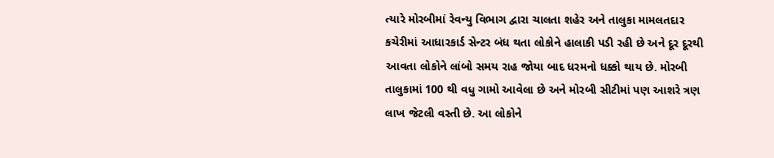ત્યારે મોરબીમાં રેવન્યુ વિભાગ દ્વારા ચાલતા શહેર અને તાલુકા મામલતદાર કચેરીમાં આધારકાર્ડ સેન્ટર બંધ થતા લોકોને હાલાકી પડી રહી છે અને દૂર દૂરથી આવતા લોકોને લાંબો સમય રાહ જોયા બાદ ધરમનો ધક્કો થાય છે. મોરબી તાલુકામાં 100 થી વધુ ગામો આવેલા છે અને મોરબી સીટીમાં પણ આશરે ત્રણ લાખ જેટલી વસ્તી છે. આ લોકોને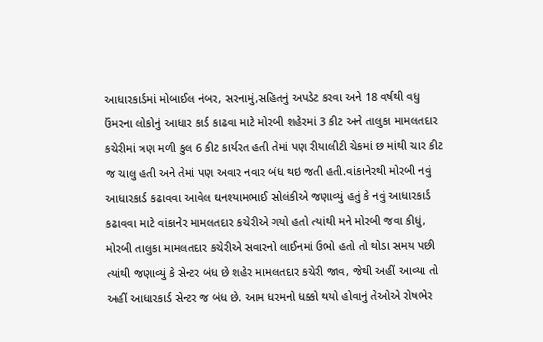આધારકાર્ડમાં મોબાઈલ નંબર, સરનામું,સહિતનું અપડેટ કરવા અને 18 વર્ષથી વધુ ઉંમરના લોકોનું આધાર કાર્ડ કાઢવા માટે મોરબી શહેરમાં 3 કીટ અને તાલુકા મામલતદાર કચેરીમાં ત્રણ મળી કુલ 6 કીટ કાર્યરત હતી તેમાં પણ રીયાલીટી ચેકમાં છ માંથી ચાર કીટ જ ચાલુ હતી અને તેમાં પણ અવાર નવાર બંધ થઇ જતી હતી.વાંકાનેરથી મોરબી નવું આધારકાર્ડ કઢાવવા આવેલ ઘનશ્યામભાઈ સોલંકીએ જણાવ્યું હતું કે નવું આધારકાર્ડ કઢાવવા માટે વાંકાનેર મામલતદાર કચેરીએ ગયો હતો ત્યાંથી મને મોરબી જવા કીધું, મોરબી તાલુકા મામલતદાર કચેરીએ સવારનો લાઈનમાં ઉભો હતો તો થોડા સમય પછી ત્યાંથી જણાવ્યું કે સેન્ટર બંધ છે શહેર મામલતદાર કચેરી જાવ, જેથી અહીં આવ્યા તો અહીં આધારકાર્ડ સેન્ટર જ બંધ છે. આમ ધરમનો ધક્કો થયો હોવાનું તેઓએ રોષભેર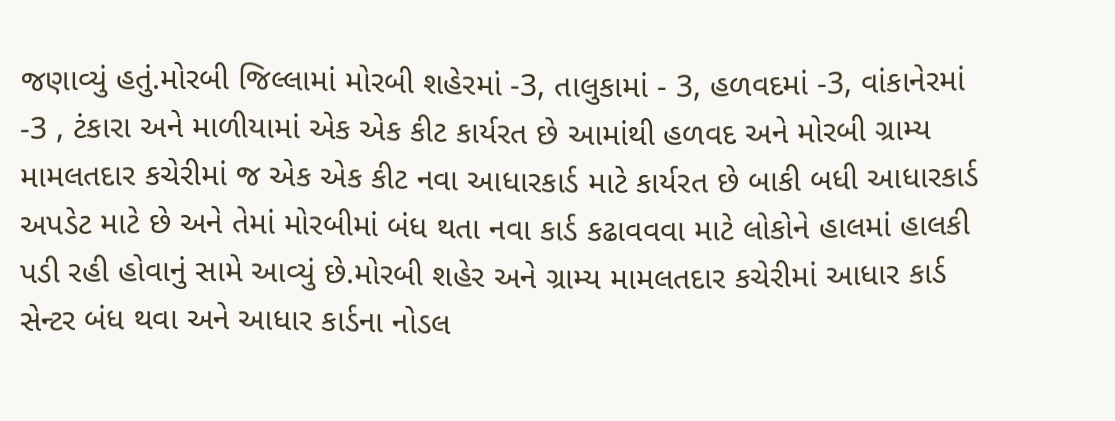જણાવ્યું હતું.મોરબી જિલ્લામાં મોરબી શહેરમાં -3, તાલુકામાં - 3, હળવદમાં -3, વાંકાનેરમાં -3 , ટંકારા અને માળીયામાં એક એક કીટ કાર્યરત છે આમાંથી હળવદ અને મોરબી ગ્રામ્ય મામલતદાર કચેરીમાં જ એક એક કીટ નવા આધારકાર્ડ માટે કાર્યરત છે બાકી બધી આધારકાર્ડ અપડેટ માટે છે અને તેમાં મોરબીમાં બંધ થતા નવા કાર્ડ કઢાવવવા માટે લોકોને હાલમાં હાલકી પડી રહી હોવાનું સામે આવ્યું છે.મોરબી શહેર અને ગ્રામ્ય મામલતદાર કચેરીમાં આધાર કાર્ડ સેન્ટર બંધ થવા અને આધાર કાર્ડના નોડલ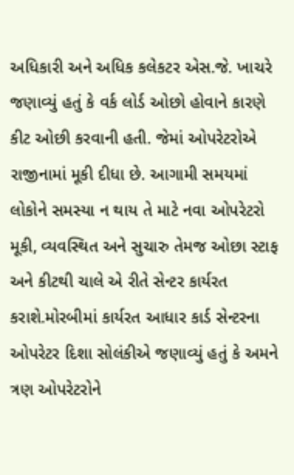અધિકારી અને અધિક કલેકટર એસ.જે. ખાચરે જણાવ્યું હતું કે વર્ક લોર્ડ ઓછો હોવાને કારણે કીટ ઓછી કરવાની હતી. જેમાં ઓપરેટરોએ રાજીનામાં મૂકી દીધા છે. આગામી સમયમાં લોકોને સમસ્યા ન થાય તે માટે નવા ઓપરેટરો મૂકી, વ્યવસ્થિત અને સુચારુ તેમજ ઓછા સ્ટાફ અને કીટથી ચાલે એ રીતે સેન્ટર કાર્યરત કરાશે.મોરબીમાં કાર્યરત આધાર કાર્ડ સેન્ટરના ઓપરેટર દિશા સોલંકીએ જણાવ્યું હતું કે અમને ત્રણ ઓપરેટરોને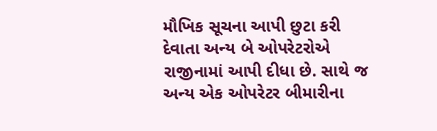મૌખિક સૂચના આપી છુટા કરી દેવાતા અન્ય બે ઓપરેટરોએ રાજીનામાં આપી દીધા છે. સાથે જ અન્ય એક ઓપરેટર બીમારીના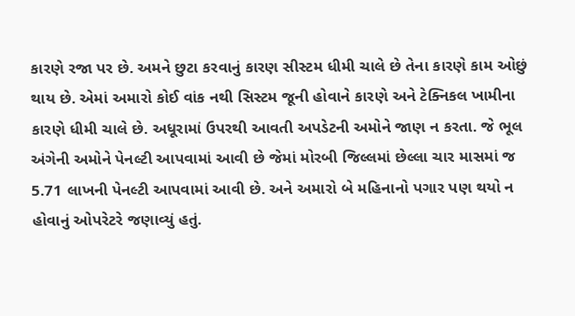કારણે રજા પર છે. અમને છુટા કરવાનું કારણ સીસ્ટમ ધીમી ચાલે છે તેના કારણે કામ ઓછું થાય છે. એમાં અમારો કોઈ વાંક નથી સિસ્ટમ જૂની હોવાને કારણે અને ટેક્નિકલ ખામીના કારણે ધીમી ચાલે છે. અધૂરામાં ઉપરથી આવતી અપડેટની અમોને જાણ ન કરતા. જે ભૂલ અંગેની અમોને પેનલ્ટી આપવામાં આવી છે જેમાં મોરબી જિલ્લમાં છેલ્લા ચાર માસમાં જ 5.71 લાખની પેનલ્ટી આપવામાં આવી છે. અને અમારો બે મહિનાનો પગાર પણ થયો ન હોવાનું ઓપરેટરે જણાવ્યું હતું.